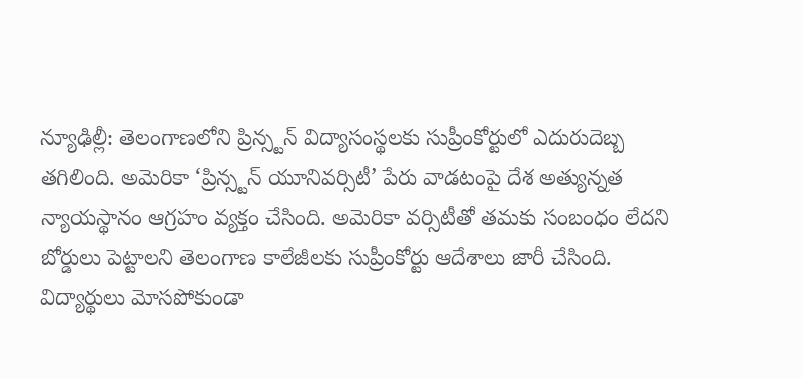న్యూఢిల్లీ: తెలంగాణలోని ప్రిన్స్టన్ విద్యాసంస్థలకు సుప్రీంకోర్టులో ఎదురుదెబ్బ తగిలింది. అమెరికా ‘ప్రిన్స్టన్ యూనివర్సిటీ’ పేరు వాడటంపై దేశ అత్యున్నత న్యాయస్థానం ఆగ్రహం వ్యక్తం చేసింది. అమెరికా వర్సిటీతో తమకు సంబంధం లేదని బోర్డులు పెట్టాలని తెలంగాణ కాలేజీలకు సుప్రీంకోర్టు ఆదేశాలు జారీ చేసింది. విద్యార్థులు మోసపోకుండా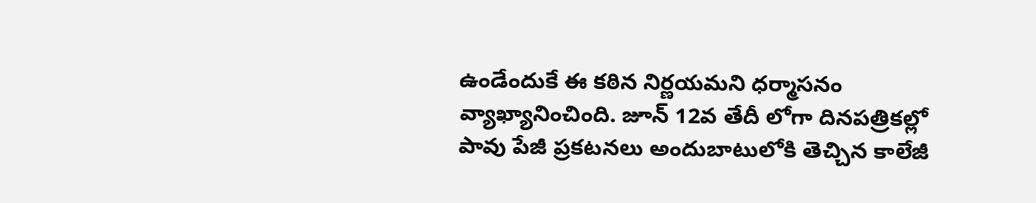ఉండేందుకే ఈ కఠిన నిర్ణయమని ధర్మాసనం వ్యాఖ్యానించింది. జూన్ 12వ తేదీ లోగా దినపత్రికల్లో పావు పేజీ ప్రకటనలు అందుబాటులోకి తెచ్చిన కాలేజీ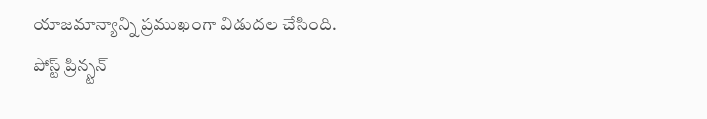యాజమాన్యాన్ని ప్రముఖంగా విడుదల చేసింది.
పోస్ట్ ప్రిన్స్టన్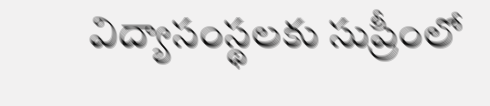విద్యాసంస్థలకు సుప్రీంలో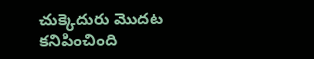చుక్కెదురు మొదట కనిపించింది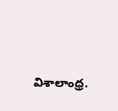విశాలాంధ్ర.